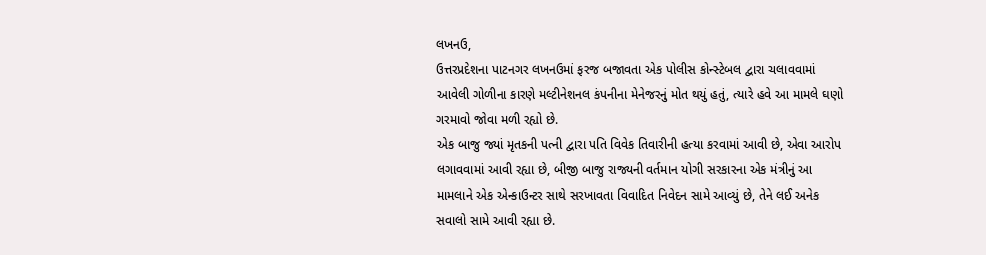લખનઉ,
ઉત્તરપ્રદેશના પાટનગર લખનઉમાં ફરજ બજાવતા એક પોલીસ કોન્સ્ટેબલ દ્વારા ચલાવવામાં આવેલી ગોળીના કારણે મલ્ટીનેશનલ કંપનીના મેનેજરનું મોત થયું હતું, ત્યારે હવે આ મામલે ઘણો ગરમાવો જોવા મળી રહ્યો છે.
એક બાજુ જ્યાં મૃતકની પત્ની દ્વારા પતિ વિવેક તિવારીની હત્યા કરવામાં આવી છે, એવા આરોપ લગાવવામાં આવી રહ્યા છે, બીજી બાજુ રાજ્યની વર્તમાન યોગી સરકારના એક મંત્રીનું આ મામલાને એક એન્કાઉન્ટર સાથે સરખાવતા વિવાદિત નિવેદન સામે આવ્યું છે, તેને લઈ અનેક સવાલો સામે આવી રહ્યા છે.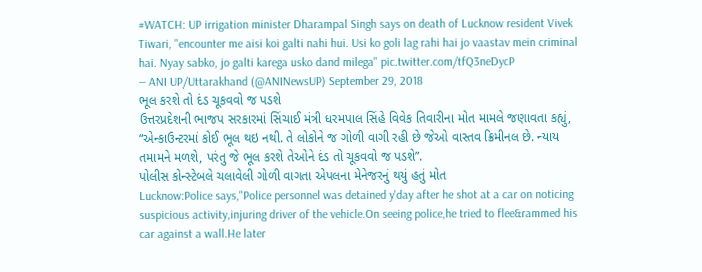#WATCH: UP irrigation minister Dharampal Singh says on death of Lucknow resident Vivek Tiwari, "encounter me aisi koi galti nahi hui. Usi ko goli lag rahi hai jo vaastav mein criminal hai. Nyay sabko, jo galti karega usko dand milega" pic.twitter.com/tfQ3neDycP
— ANI UP/Uttarakhand (@ANINewsUP) September 29, 2018
ભૂલ કરશે તો દંડ ચૂકવવો જ પડશે
ઉત્તરપ્રદેશની ભાજપ સરકારમાં સિંચાઈ મંત્રી ધરમપાલ સિંહે વિવેક તિવારીના મોત મામલે જણાવતા કહ્યું, “એન્કાઉન્ટરમાં કોઈ ભૂલ થઇ નથી. તે લોકોને જ ગોળી વાગી રહી છે જેઓ વાસ્તવ ક્રિમીનલ છે. ન્યાય તમામને મળશે, પરંતુ જે ભૂલ કરશે તેઓને દંડ તો ચૂકવવો જ પડશે”.
પોલીસ કોન્સ્ટેબલે ચલાવેલી ગોળી વાગતા એપલના મેનેજરનું થયું હતું મોત
Lucknow:Police says,"Police personnel was detained y'day after he shot at a car on noticing suspicious activity,injuring driver of the vehicle.On seeing police,he tried to flee&rammed his car against a wall.He later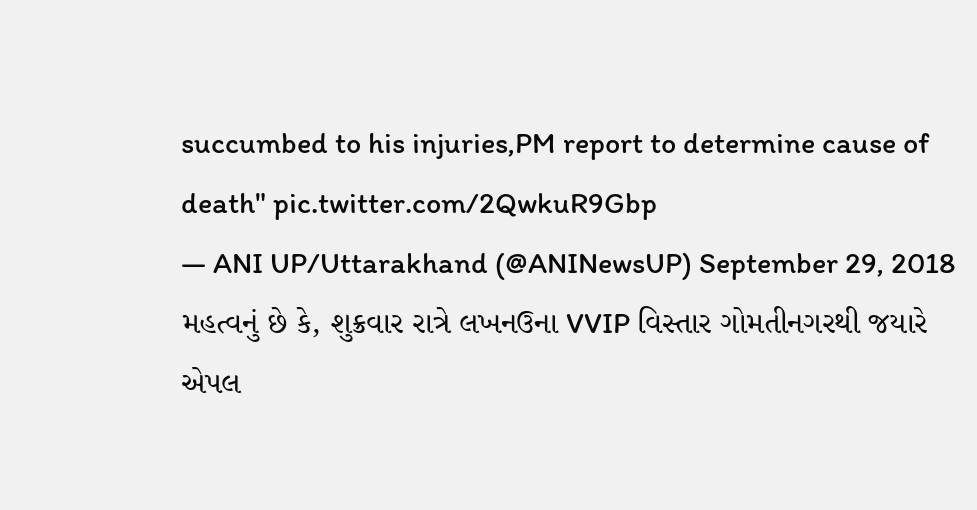succumbed to his injuries,PM report to determine cause of death" pic.twitter.com/2QwkuR9Gbp
— ANI UP/Uttarakhand (@ANINewsUP) September 29, 2018
મહત્વનું છે કે, શુક્રવાર રાત્રે લખનઉના VVIP વિસ્તાર ગોમતીનગરથી જયારે એપલ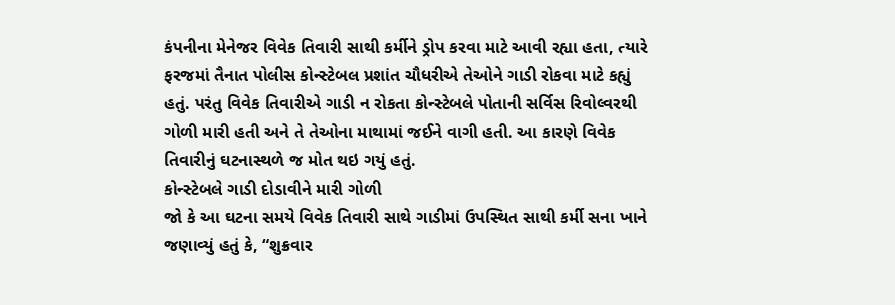કંપનીના મેનેજર વિવેક તિવારી સાથી કર્મીને ડ્રોપ કરવા માટે આવી રહ્યા હતા, ત્યારે ફરજમાં તૈનાત પોલીસ કોન્સ્ટેબલ પ્રશાંત ચૌધરીએ તેઓને ગાડી રોકવા માટે કહ્યું હતું. પરંતુ વિવેક તિવારીએ ગાડી ન રોકતા કોન્સ્ટેબલે પોતાની સર્વિસ રિવોલ્વરથી ગોળી મારી હતી અને તે તેઓના માથામાં જઈને વાગી હતી. આ કારણે વિવેક તિવારીનું ઘટનાસ્થળે જ મોત થઇ ગયું હતું.
કોન્સ્ટેબલે ગાડી દોડાવીને મારી ગોળી
જો કે આ ઘટના સમયે વિવેક તિવારી સાથે ગાડીમાં ઉપસ્થિત સાથી કર્મી સના ખાને જણાવ્યું હતું કે, “શુક્રવાર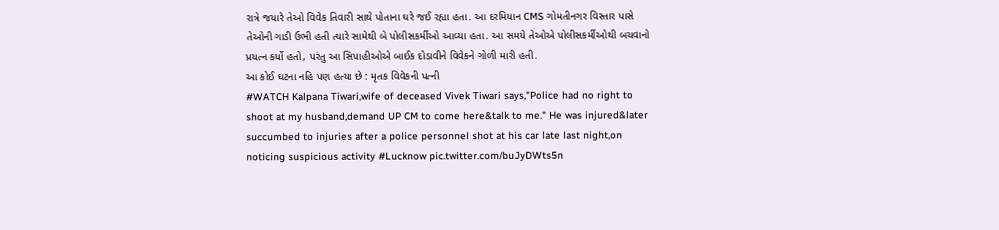રાત્રે જયારે તેઓ વિવેક તિવારી સાથે પોતાના ઘરે જઈ રહ્યા હતા. આ દરમિયાન CMS ગોમતીનગર વિસ્તાર પાસે તેઓની ગાડી ઉભી હતી ત્યારે સામેથી બે પોલીસકર્મીઓ આવ્યા હતા. આ સમયે તેઓએ પોલીસકર્મીઓથી બચવાનો પ્રયત્ન કર્યો હતો, પરંતુ આ સિપાહીઓએ બાઈક દોડાવીને વિવેકને ગોળી મારી હતી.
આ કોઈ ઘટના નહિ પણ હત્યા છે : મૃતક વિવેકની પત્ની
#WATCH Kalpana Tiwari,wife of deceased Vivek Tiwari says,"Police had no right to shoot at my husband,demand UP CM to come here&talk to me." He was injured&later succumbed to injuries after a police personnel shot at his car late last night,on noticing suspicious activity #Lucknow pic.twitter.com/buJyDWts5n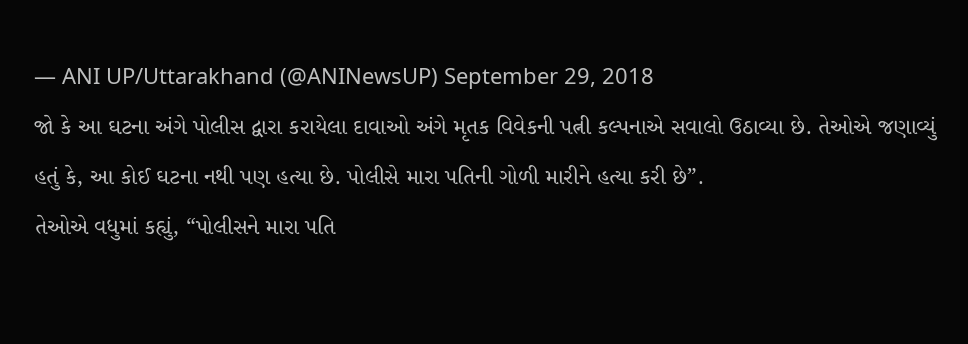— ANI UP/Uttarakhand (@ANINewsUP) September 29, 2018
જો કે આ ઘટના અંગે પોલીસ દ્વારા કરાયેલા દાવાઓ અંગે મૃતક વિવેકની પત્ની કલ્પનાએ સવાલો ઉઠાવ્યા છે. તેઓએ જણાવ્યું હતું કે, આ કોઈ ઘટના નથી પણ હત્યા છે. પોલીસે મારા પતિની ગોળી મારીને હત્યા કરી છે”.
તેઓએ વધુમાં કહ્યું, “પોલીસને મારા પતિ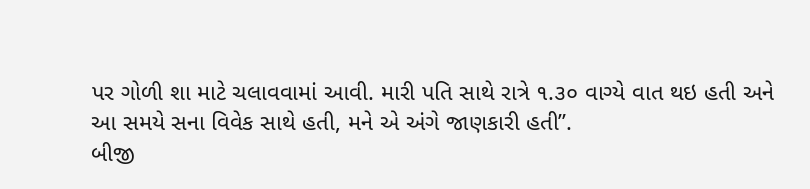પર ગોળી શા માટે ચલાવવામાં આવી. મારી પતિ સાથે રાત્રે ૧.૩૦ વાગ્યે વાત થઇ હતી અને આ સમયે સના વિવેક સાથે હતી, મને એ અંગે જાણકારી હતી”.
બીજી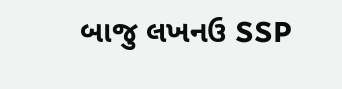બાજુ લખનઉ SSP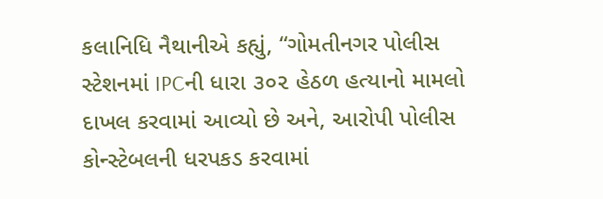કલાનિધિ નૈથાનીએ કહ્યું, “ગોમતીનગર પોલીસ સ્ટેશનમાં IPCની ધારા ૩૦૨ હેઠળ હત્યાનો મામલો દાખલ કરવામાં આવ્યો છે અને, આરોપી પોલીસ કોન્સ્ટેબલની ધરપકડ કરવામાં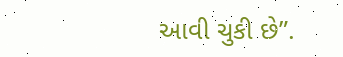આવી ચુકી છે”.